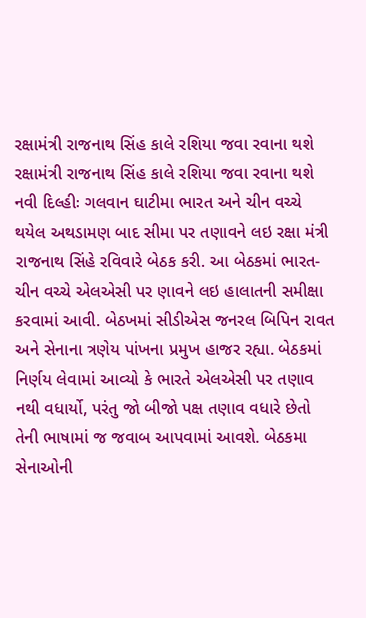રક્ષામંત્રી રાજનાથ સિંહ કાલે રશિયા જવા રવાના થશે
રક્ષામંત્રી રાજનાથ સિંહ કાલે રશિયા જવા રવાના થશે
નવી દિલ્હીઃ ગલવાન ઘાટીમા ભારત અને ચીન વચ્ચે થયેલ અથડામણ બાદ સીમા પર તણાવને લઇ રક્ષા મંત્રી રાજનાથ સિંહે રવિવારે બેઠક કરી. આ બેઠકમાં ભારત-ચીન વચ્ચે એલએસી પર ણાવને લઇ હાલાતની સમીક્ષા કરવામાં આવી. બેઠખમાં સીડીએસ જનરલ બિપિન રાવત અને સેનાના ત્રણેય પાંખના પ્રમુખ હાજર રહ્યા. બેઠકમાં નિર્ણય લેવામાં આવ્યો કે ભારતે એલએસી પર તણાવ નથી વધાર્યો, પરંતુ જો બીજો પક્ષ તણાવ વધારે છેતો તેની ભાષામાં જ જવાબ આપવામાં આવશે. બેઠકમા સેનાઓની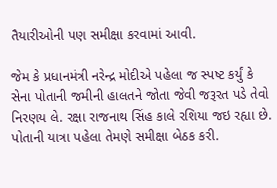તૈયારીઓની પણ સમીક્ષા કરવામાં આવી.

જેમ કે પ્રધાનમંત્રી નરેન્દ્ર મોદીએ પહેલા જ સ્પષ્ટ કર્યું કે સેના પોતાની જમીની હાલતને જોતા જેવી જરૂરત પડે તેવો નિરણય લે. રક્ષા રાજનાથ સિંહ કાલે રશિયા જઇ રહ્યા છે. પોતાની યાત્રા પહેલા તેમણે સમીક્ષા બેઠક કરી.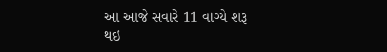આ આજે સવારે 11 વાગ્યે શરૂ થઇ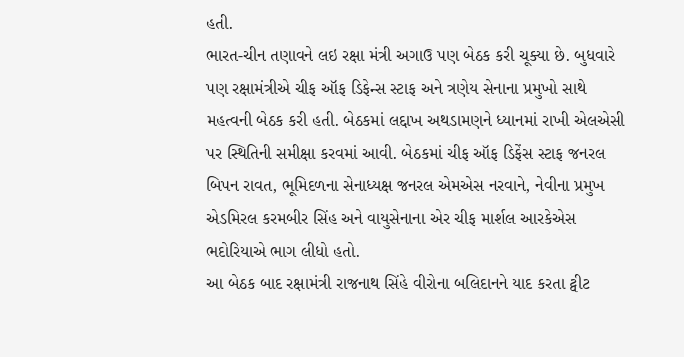હતી.
ભારત-ચીન તણાવને લઇ રક્ષા મંત્રી અગાઉ પણ બેઠક કરી ચૂક્યા છે. બુધવારે પણ રક્ષામંત્રીએ ચીફ ઑફ ડિફેન્સ સ્ટાફ અને ત્રણેય સેનાના પ્રમુખો સાથે મહત્વની બેઠક કરી હતી. બેઠકમાં લદ્દાખ અથડામણને ધ્યાનમાં રાખી એલએસી પર સ્થિતિની સમીક્ષા કરવમાં આવી. બેઠકમાં ચીફ ઑફ ડિફેંસ સ્ટાફ જનરલ બિપન રાવત, ભૂમિદળના સેનાધ્યક્ષ જનરલ એમએસ નરવાને, નેવીના પ્રમુખ એડમિરલ કરમબીર સિંહ અને વાયુસેનાના એર ચીફ માર્શલ આરકેએસ ભદોરિયાએ ભાગ લીધો હતો.
આ બેઠક બાદ રક્ષામંત્રી રાજનાથ સિંહે વીરોના બલિદાનને યાદ કરતા ટ્વીટ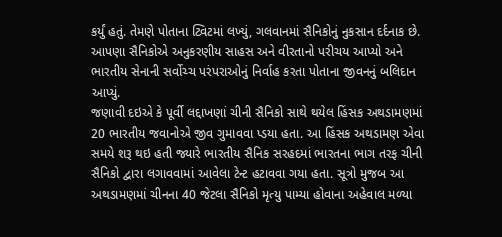કર્યું હતું. તેમણે પોતાના ટ્વિટમાં લખ્યું, ગલવાનમાં સૈનિકોનું નુકસાન દર્દનાક છે. આપણા સૈનિકોએ અનુકરણીય સાહસ અને વીરતાનો પરીચય આપ્યો અને ભારતીય સેનાની સર્વોચ્ચ પરંપરાઓનું નિર્વાહ કરતા પોતાના જીવનનું બલિદાન આપ્યું.
જણાવી દઇએ કે પૂર્વી લદ્દાખણાં ચીની સૈનિકો સાથે થયેલ હિંસક અથડામણમાં 20 ભારતીય જવાનોએ જીવ ગુમાવવા પ્ડયા હતા. આ હિંસક અથડામણ એવા સમયે શરૂ થઇ હતી જ્યારે ભારતીય સૈનિક સરહદમાં ભારતના ભાગ તરફ ચીની સૈનિકો દ્વારા લગાવવામાં આવેલા ટેન્ટ હટાવવા ગયા હતા. સૂત્રો મુજબ આ અથડામણમાં ચીનના 40 જેટલા સૈનિકો મૃત્યુ પામ્યા હોવાના અહેવાલ મળ્યા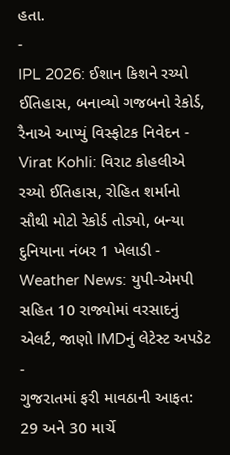હતા.
-
IPL 2026: ઈશાન કિશને રચ્યો ઈતિહાસ, બનાવ્યો ગજબનો રેકોર્ડ, રૈનાએ આપ્યું વિસ્ફોટક નિવેદન -
Virat Kohli: વિરાટ કોહલીએ રચ્યો ઈતિહાસ, રોહિત શર્માનો સૌથી મોટો રેકોર્ડ તોડ્યો, બન્યા દુનિયાના નંબર 1 ખેલાડી -
Weather News: યુપી-એમપી સહિત 10 રાજ્યોમાં વરસાદનું એલર્ટ, જાણો IMDનું લેટેસ્ટ અપડેટ -
ગુજરાતમાં ફરી માવઠાની આફત: 29 અને 30 માર્ચે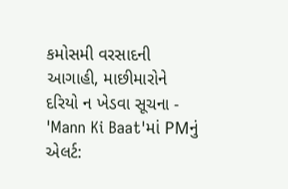કમોસમી વરસાદની આગાહી, માછીમારોને દરિયો ન ખેડવા સૂચના -
'Mann Ki Baat'માં PMનું એલર્ટ: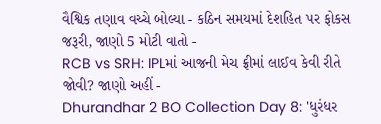વૈશ્વિક તણાવ વચ્ચે બોલ્યા - કઠિન સમયમાં દેશહિત પર ફોકસ જરૂરી, જાણો 5 મોટી વાતો -
RCB vs SRH: IPLમાં આજની મેચ ફ્રીમાં લાઈવ કેવી રીતે જોવી? જાણો અહીં -
Dhurandhar 2 BO Collection Day 8: 'ધુરંધર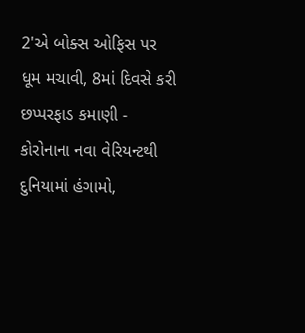2'એ બોક્સ ઓફિસ પર ધૂમ મચાવી, 8માં દિવસે કરી છપ્પરફાડ કમાણી -
કોરોનાના નવા વેરિયન્ટથી દુનિયામાં હંગામો,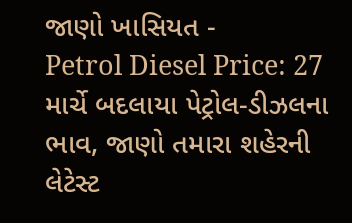જાણો ખાસિયત -
Petrol Diesel Price: 27 માર્ચે બદલાયા પેટ્રોલ-ડીઝલના ભાવ, જાણો તમારા શહેરની લેટેસ્ટ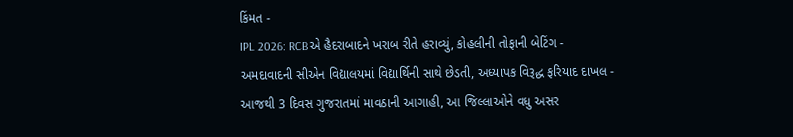કિંમત -
IPL 2026: RCBએ હૈદરાબાદને ખરાબ રીતે હરાવ્યું, કોહલીની તોફાની બેટિંગ -
અમદાવાદની સીએન વિદ્યાલયમાં વિદ્યાર્થિની સાથે છેડતી, અધ્યાપક વિરૂદ્ધ ફરિયાદ દાખલ -
આજથી 3 દિવસ ગુજરાતમાં માવઠાની આગાહી, આ જિલ્લાઓને વધુ અસર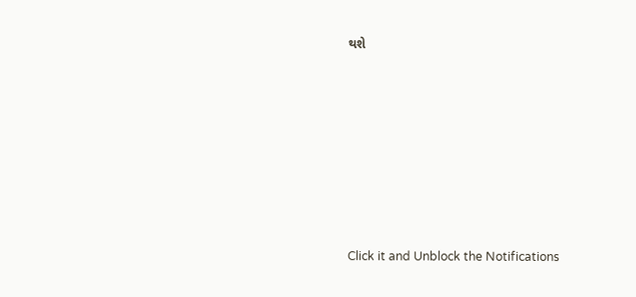થશે








Click it and Unblock the Notifications